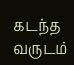கடந்த வருடம்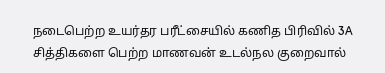நடைபெற்ற உயர்தர பரீட்சையில் கணித பிரிவில் 3A சித்திகளை பெற்ற மாணவன் உடல்நல குறைவால்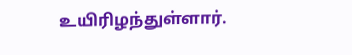உயிரிழந்துள்ளார்.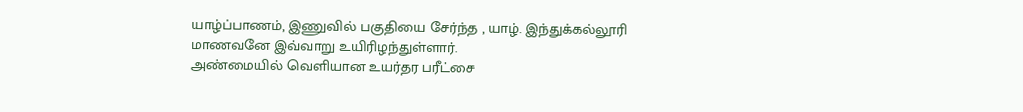யாழ்ப்பாணம், இணுவில் பகுதியை சேர்ந்த , யாழ். இந்துக்கல்லூரி மாணவனே இவ்வாறு உயிரிழந்துள்ளார்.
அண்மையில் வெளியான உயர்தர பரீட்சை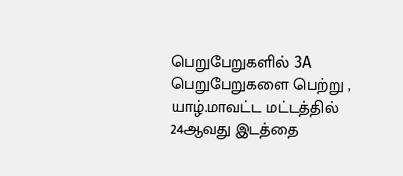பெறுபேறுகளில் 3A பெறுபேறுகளை பெற்று , யாழ்.மாவட்ட மட்டத்தில் 24ஆவது இடத்தை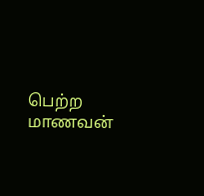பெற்ற மாணவன்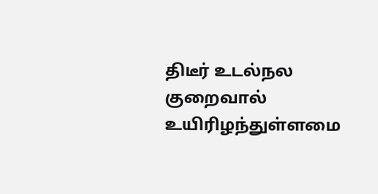திடீர் உடல்நல குறைவால் உயிரிழந்துள்ளமை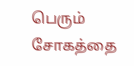பெரும் சோகத்தை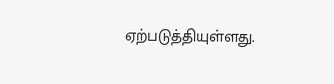ஏற்படுத்தியுள்ளது.